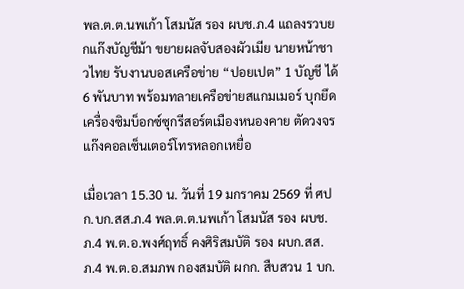พล.ต.ต.นพเก้า โสมนัส รอง ผบช.ภ.4 แถลงรวบยกแก๊งบัญชีม้า ขยายผลจับสองผัวเมีย นายหน้าชาวไทย รับงานบอสเครือข่าย “ปอยเปต” 1 บัญชี ได้ 6 พันบาท พร้อมทลายเครือข่ายสแกมเมอร์ บุกยึดเครื่องซิมบ็อกซ์ซุกรีสอร์ตเมืองหนองคาย ตัดวงจรแก๊งคอลเซ็นเตอร์โทรหลอกเหยื่อ

เมื่อเวลา 15.30 น. วันที่ 19 มกราคม 2569 ที่ ศปก.บก.สส.ภ.4 พล.ต.ต.นพเก้า โสมนัส รอง ผบช.ภ.4 พ.ต.อ.พงศ์ฤทธิ์ คงศิริสมบัติ รอง ผบก.สส.ภ.4 พ.ต.อ.สมภพ กองสมบัติ ผกก. สืบสวน 1 บก.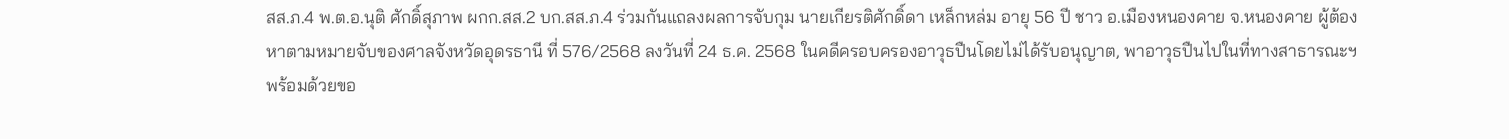สส.ภ.4 พ.ต.อ.นุติ ศักดิ์สุภาพ ผกก.สส.2 บก.สส.ภ.4 ร่วมกันแถลงผลการจับกุม นายเกียรติศักดิ์ดา เหล็กหล่ม อายุ 56 ปี ชาว อ.เมืองหนองคาย จ.หนองคาย ผู้ต้องหาตามหมายจับของศาลจังหวัดอุดรธานี ที่ 576/2568 ลงวันที่ 24 ธ.ค. 2568 ในคดีครอบครองอาวุธปืนโดยไม่ได้รับอนุญาต, พาอาวุธปืนไปในที่ทางสาธารณะฯ พร้อมด้วยขอ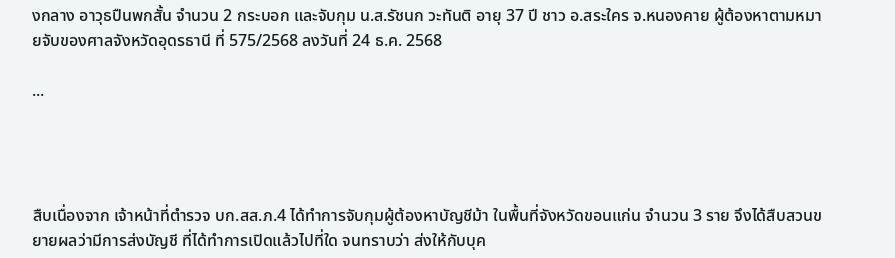งกลาง อาวุธปืนพกสั้น จำนวน 2 กระบอก และจับกุม น.ส.รัชนก วะทันติ อายุ 37 ปี ชาว อ.สระใคร จ.หนองคาย ผู้ต้องหาตามหมายจับของศาลจังหวัดอุดรธานี ที่ 575/2568 ลงวันที่ 24 ธ.ค. 2568

...




สืบเนื่องจาก เจ้าหน้าที่ตำรวจ บก.สส.ภ.4 ได้ทำการจับกุมผู้ต้องหาบัญชีม้า ในพื้นที่จังหวัดขอนแก่น จำนวน 3 ราย จึงได้สืบสวนขยายผลว่ามีการส่งบัญชี ที่ได้ทำการเปิดแล้วไปที่ใด จนทราบว่า ส่งให้กับบุค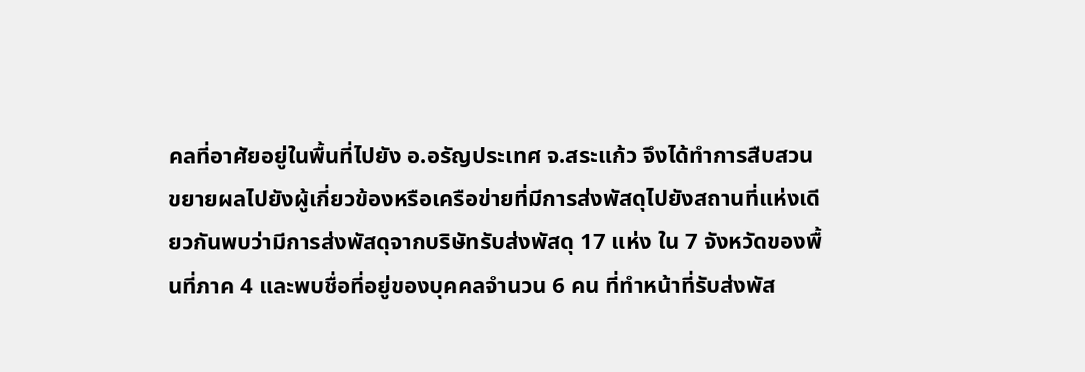คลที่อาศัยอยู่ในพื้นที่ไปยัง อ.อรัญประเทศ จ.สระแก้ว จึงได้ทำการสืบสวนขยายผลไปยังผู้เกี่ยวข้องหรือเครือข่ายที่มีการส่งพัสดุไปยังสถานที่แห่งเดียวกันพบว่ามีการส่งพัสดุจากบริษัทรับส่งพัสดุ 17 แห่ง ใน 7 จังหวัดของพื้นที่ภาค 4 และพบชื่อที่อยู่ของบุคคลจำนวน 6 คน ที่ทำหน้าที่รับส่งพัส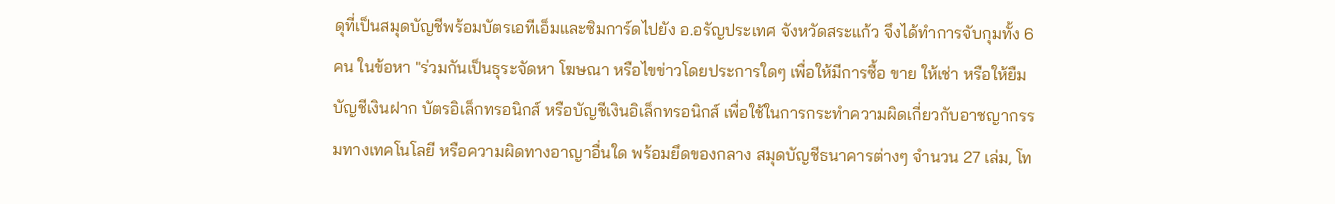ดุที่เป็นสมุดบัญชีพร้อมบัตรเอทีเอ็มและซิมการ์ดไปยัง อ.อรัญประเทศ จังหวัดสระแก้ว จึงได้ทำการจับกุมทั้ง 6 คน ในข้อหา "ร่วมกันเป็นธุระจัดหา โฆษณา หรือไขข่าวโดยประการใดๆ เพื่อให้มีการซื้อ ขาย ให้เช่า หรือให้ยืม บัญชีเงินฝาก บัตรอิเล็กทรอนิกส์ หรือบัญชีเงินอิเล็กทรอนิกส์ เพื่อใช้ในการกระทำความผิดเกี่ยวกับอาชญากรรมทางเทคโนโลยี หรือความผิดทางอาญาอื่นใด พร้อมยึดของกลาง สมุดบัญชีธนาคารต่างๆ จำนวน 27 เล่ม, โท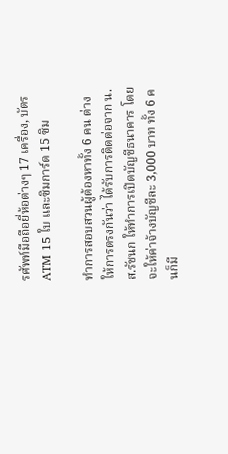รศัพท์มือถือยี่ห้อต่างๆ 17 เครื่อง, บัตร ATM 15 ใบ และซิมการ์ด 15 ซิม

ทำการสอบสวนผู้ต้องหาทั้ง 6 คน ต่างให้การตรงกันว่า ได้รับการติดต่อจาก น.ส.รัชนก ให้ทำการเปิดบัญชีธนาคาร โดยจะให้ค่าจ้างบัญชีละ 3,000 บาท ทั้ง 6 คนก็มี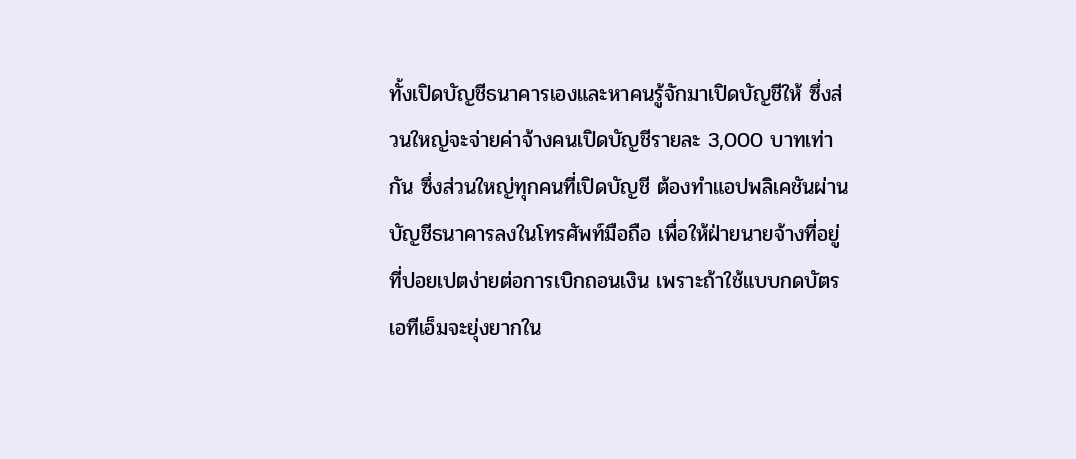ทั้งเปิดบัญชีธนาคารเองและหาคนรู้จักมาเปิดบัญชีให้ ซึ่งส่วนใหญ่จะจ่ายค่าจ้างคนเปิดบัญชีรายละ 3,000 บาทเท่ากัน ซึ่งส่วนใหญ่ทุกคนที่เปิดบัญชี ต้องทำแอปพลิเคชันผ่านบัญชีธนาคารลงในโทรศัพท์มือถือ เพื่อให้ฝ่ายนายจ้างที่อยู่ที่ปอยเปตง่ายต่อการเบิกถอนเงิน เพราะถ้าใช้แบบกดบัตรเอทีเอ็มจะยุ่งยากใน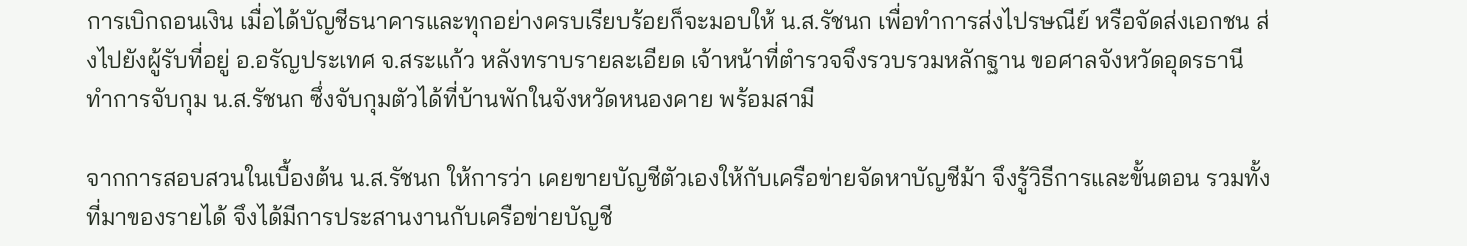การเบิกถอนเงิน เมื่อได้บัญชีธนาคารและทุกอย่างครบเรียบร้อยก็จะมอบให้ น.ส.รัชนก เพื่อทำการส่งไปรษณีย์ หรือจัดส่งเอกชน ส่งไปยังผู้รับที่อยู่ อ.อรัญประเทศ จ.สระแก้ว หลังทราบรายละเอียด เจ้าหน้าที่ตำรวจจึงรวบรวมหลักฐาน ขอศาลจังหวัดอุดรธานี ทำการจับกุม น.ส.รัชนก ซึ่งจับกุมตัวได้ที่บ้านพักในจังหวัดหนองคาย พร้อมสามี

จากการสอบสวนในเบื้องต้น น.ส.รัชนก ให้การว่า เคยขายบัญชีตัวเองให้กับเครือข่ายจัดหาบัญชีม้า จึงรู้วิธีการและขั้นตอน รวมทั้งที่มาของรายได้ จึงได้มีการประสานงานกับเครือข่ายบัญชี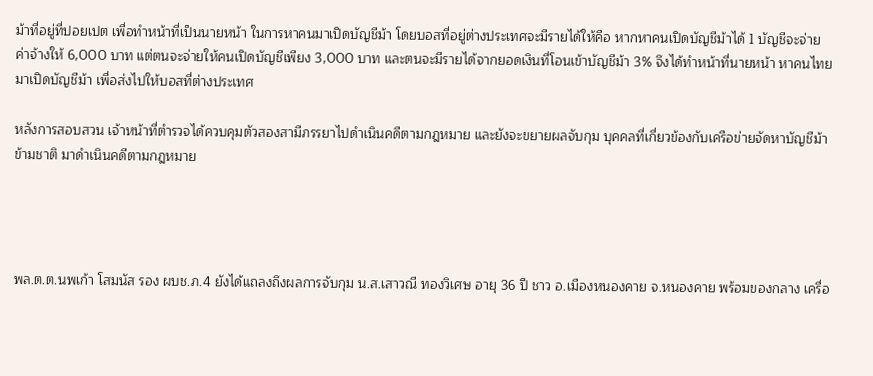ม้าที่อยู่ที่ปอยเปต เพื่อทำหน้าที่เป็นนายหน้า ในการหาคนมาเปิดบัญชีม้า โดยบอสที่อยู่ต่างประเทศจะมีรายได้ให้คือ หากหาคนเปิดบัญชีม้าได้ 1 บัญชีจะจ่ายค่าจ้างให้ 6,000 บาท แต่ตนจะจ่ายให้คนเปิดบัญชีเพียง 3,000 บาท และตนจะมีรายได้จากยอดเงินที่โอนเข้าบัญชีม้า 3% จึงได้ทำหน้าที่นายหน้า หาคนไทยมาเปิดบัญชีม้า เพื่อส่งไปให้บอสที่ต่างประเทศ

หลังการสอบสวน เจ้าหน้าที่ตำรวจได้ควบคุมตัวสองสามีภรรยาไปดำเนินคดีตามกฎหมาย และยังจะขยายผลจับกุม บุคคลที่เกี่ยวข้องกับเครือข่ายจัดหาบัญชีม้าข้ามชาติ มาดำเนินคดีตามกฎหมาย




พล.ต.ต.นพเก้า โสมนัส รอง ผบช.ภ.4 ยังได้แถลงถึงผลการจับกุม น.ส.เสาวณี ทองวิเศษ อายุ 36 ปี ชาว อ.เมืองหนองคาย จ.หนองคาย พร้อมของกลาง เครื่อ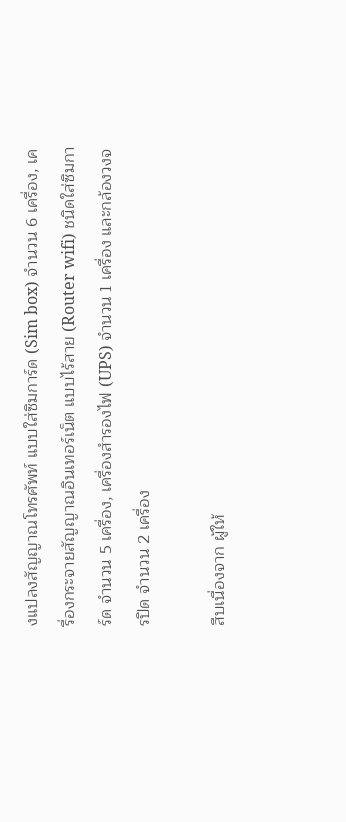งแปลงสัญญาณโทรศัพท์ แบบใส่ซิมการ์ด (Sim box) จำนวน 6 เครื่อง, เครื่องกระจายสัญญาณอินเทอร์เน็ต แบบไร้สาย (Router wifi) ชนิดใส่ซิมการ์ด จำนวน 5 เครื่อง, เครื่องสำรองไฟ (UPS) จำนวน 1 เครื่อง และกล้องวงจรปิด จำนวน 2 เครื่อง

สืบเนื่องจาก ผู้ให้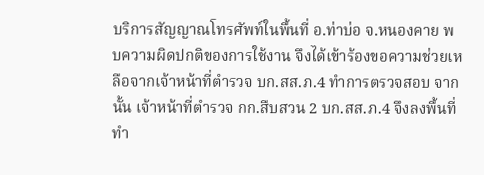บริการสัญญาณโทรศัพท์ในพื้นที่ อ.ท่าบ่อ จ.หนองคาย พบความผิดปกติของการใช้งาน จึงได้เข้าร้องขอความช่วยเหลือจากเจ้าหน้าที่ตำรวจ บก.สส.ภ.4 ทำการตรวจสอบ จากนั้น เจ้าหน้าที่ตำรวจ กก.สืบสวน 2 บก.สส.ภ.4 จึงลงพื้นที่ทำ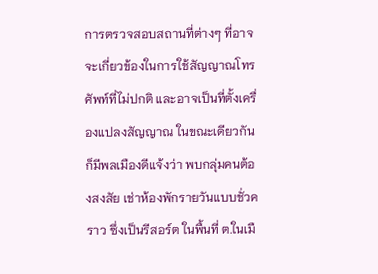การตรวจสอบสถานที่ต่างๆ ที่อาจจะเกี่ยวข้องในการใช้สัญญาณโทรศัพท์ที่ไม่ปกติ และอาจเป็นที่ตั้งเครื่องแปลงสัญญาณ ในขณะเดียวกันก็มีพลเมืองดีแจ้งว่า พบกลุ่มคนต้องสงสัย เช่าห้องพักรายวันแบบชั่วคราว ซึ่งเป็นรีสอร์ต ในพื้นที่ ต.ในเมื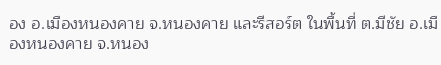อง อ.เมืองหนองคาย จ.หนองคาย และรีสอร์ต ในพื้นที่ ต.มีชัย อ.เมืองหนองคาย จ.หนอง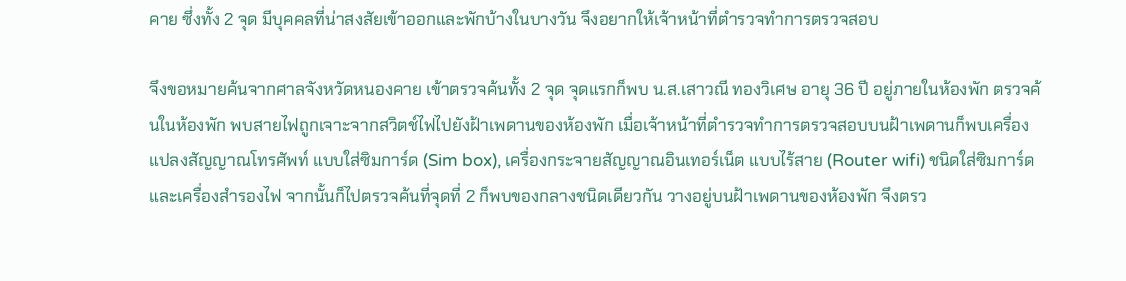คาย ซึ่งทั้ง 2 จุด มีบุคคลที่น่าสงสัยเข้าออกและพักบ้างในบางวัน จึงอยากให้เจ้าหน้าที่ตำรวจทำการตรวจสอบ

จึงขอหมายค้นจากศาลจังหวัดหนองคาย เข้าตรวจค้นทั้ง 2 จุด จุดแรกก็พบ น.ส.เสาวณี ทองวิเศษ อายุ 36 ปี อยู่ภายในห้องพัก ตรวจค้นในห้องพัก พบสายไฟถูกเจาะจากสวิตช์ไฟไปยังฝ้าเพดานของห้องพัก เมื่อเจ้าหน้าที่ตำรวจทำการตรวจสอบบนฝ้าเพดานก็พบเครื่องแปลงสัญญาณโทรศัพท์ แบบใส่ซิมการ์ด (Sim box), เครื่องกระจายสัญญาณอินเทอร์เน็ต แบบไร้สาย (Router wifi) ชนิดใส่ซิมการ์ด และเครื่องสำรองไฟ จากนั้นก็ไปตรวจค้นที่จุดที่ 2 ก็พบของกลางชนิดเดียวกัน วางอยู่บนฝ้าเพดานของห้องพัก จึงตรว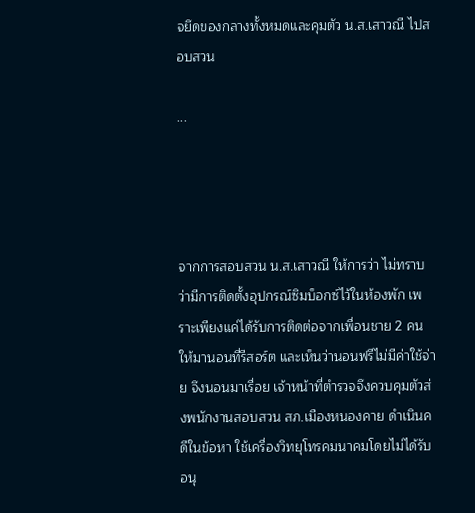จยึดของกลางทั้งหมดและคุมตัว น.ส.เสาวณี ไปสอบสวน

...




จากการสอบสวน น.ส.เสาวณี ให้การว่า ไม่ทราบว่ามีการติดตั้งอุปกรณ์ซิมบ็อกซ์ไว้ในห้องพัก เพราะเพียงแค่ได้รับการติดต่อจากเพื่อนชาย 2 คน ให้มานอนที่รีสอร์ต และเห็นว่านอนฟรีไม่มีค่าใช้จ่าย จึงนอนมาเรื่อย เจ้าหน้าที่ตำรวจจึงควบคุมตัวส่งพนักงานสอบสวน สภ.เมืองหนองคาย ดำเนินคดีในข้อหา ใช้เครื่องวิทยุโทรคมนาคมโดยไม่ได้รับอนุ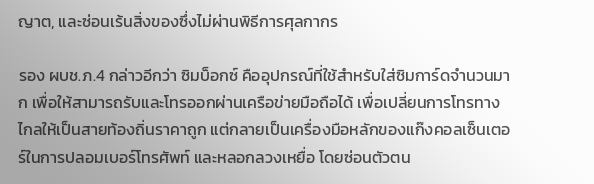ญาต, และซ่อนเร้นสิ่งของซึ่งไม่ผ่านพิธีการศุลกากร

รอง ผบช.ภ.4 กล่าวอีกว่า ซิมบ็อกซ์ คืออุปกรณ์ที่ใช้สำหรับใส่ซิมการ์ดจำนวนมาก เพื่อให้สามารถรับและโทรออกผ่านเครือข่ายมือถือได้ เพื่อเปลี่ยนการโทรทางไกลให้เป็นสายท้องถิ่นราคาถูก แต่กลายเป็นเครื่องมือหลักของแก๊งคอลเซ็นเตอร์ในการปลอมเบอร์โทรศัพท์ และหลอกลวงเหยื่อ โดยซ่อนตัวตน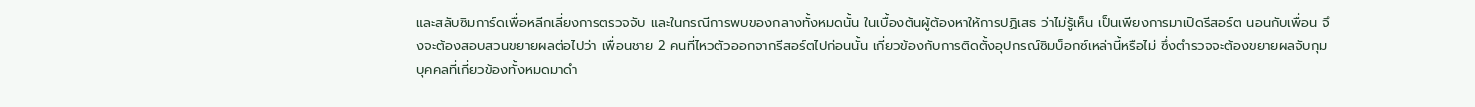และสลับซิมการ์ดเพื่อหลีกเลี่ยงการตรวจจับ และในกรณีการพบของกลางทั้งหมดนั้น ในเบื้องต้นผู้ต้องหาให้การปฏิเสธ ว่าไม่รู้เห็น เป็นเพียงการมาเปิดรีสอร์ต นอนกับเพื่อน จึงจะต้องสอบสวนขยายผลต่อไปว่า เพื่อนชาย 2 คนที่ไหวตัวออกจากรีสอร์ตไปก่อนนั้น เกี่ยวข้องกับการติดตั้งอุปกรณ์ซิมบ็อกซ์เหล่านี้หรือไม่ ซึ่งตำรวจจะต้องขยายผลจับกุมบุคคลที่เกี่ยวข้องทั้งหมดมาดำ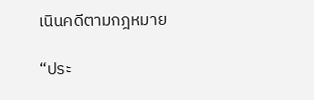เนินคดีตามกฎหมาย

“ประ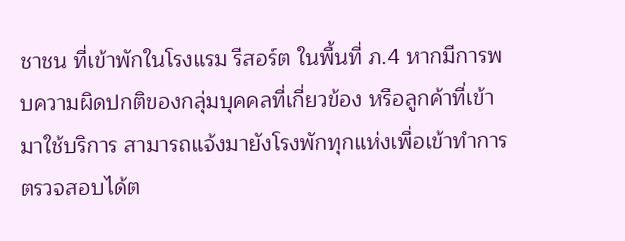ชาชน ที่เข้าพักในโรงแรม รีสอร์ต ในพื้นที่ ภ.4 หากมีการพบความผิดปกติของกลุ่มบุคคลที่เกี่ยวข้อง หรือลูกค้าที่เข้ามาใช้บริการ สามารถแจ้งมายังโรงพักทุกแห่งเพื่อเข้าทำการตรวจสอบได้ต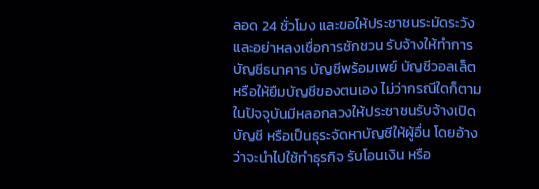ลอด 24 ชั่วโมง และขอให้ประชาชนระมัดระวังและอย่าหลงเชื่อการชักชวน รับจ้างให้ทำการบัญชีธนาคาร บัญชีพร้อมเพย์ บัญชีวอลเล็ต หรือให้ยืมบัญชีของตนเอง ไม่ว่ากรณีใดก็ตาม ในปัจจุบันมีหลอกลวงให้ประชาชนรับจ้างเปิดบัญชี หรือเป็นธุระจัดหาบัญชีให้ผู้อื่น โดยอ้างว่าจะนำไปใช้ทำธุรกิจ รับโอนเงิน หรือ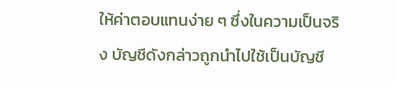ให้ค่าตอบแทนง่าย ๆ ซึ่งในความเป็นจริง บัญชีดังกล่าวถูกนำไปใช้เป็นบัญชี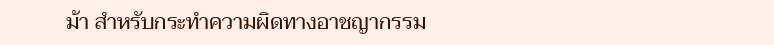ม้า สำหรับกระทำความผิดทางอาชญากรรม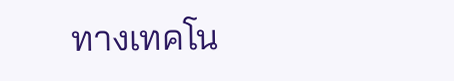ทางเทคโน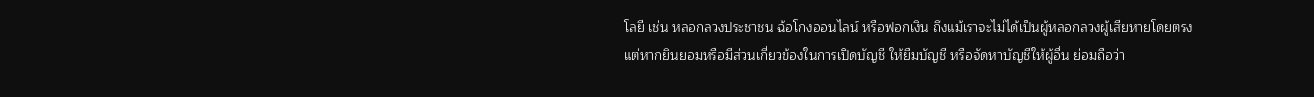โลยี เช่น หลอกลวงประชาชน ฉ้อโกงออนไลน์ หรือฟอกเงิน ถึงแม้เราจะไม่ได้เป็นผู้หลอกลวงผู้เสียหายโดยตรง แต่หากยินยอมหรือมีส่วนเกี่ยวข้องในการเปิดบัญชี ให้ยืมบัญชี หรือจัดหาบัญชีให้ผู้อื่น ย่อมถือว่า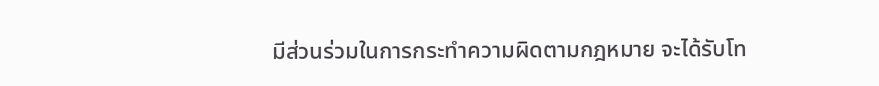มีส่วนร่วมในการกระทำความผิดตามกฎหมาย จะได้รับโท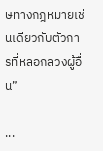ษทางกฎหมายเช่นเดียวกับตัวการที่หลอกลวงผู้อื่น”

...